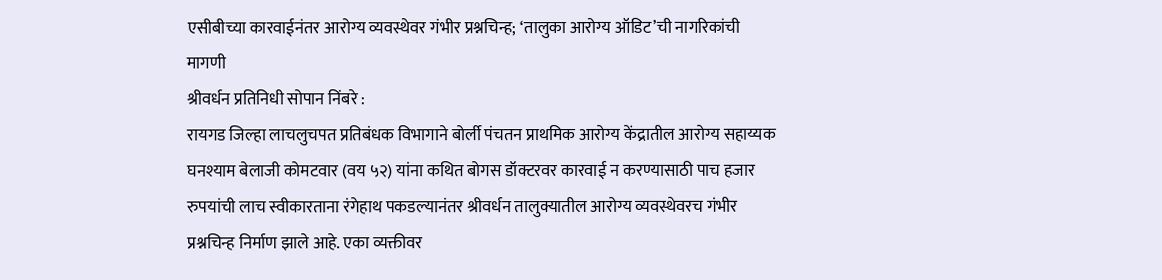एसीबीच्या कारवाईनंतर आरोग्य व्यवस्थेवर गंभीर प्रश्नचिन्ह; ‘तालुका आरोग्य ऑडिट’ची नागरिकांची मागणी
श्रीवर्धन प्रतिनिधी सोपान निंबरे :
रायगड जिल्हा लाचलुचपत प्रतिबंधक विभागाने बोर्ली पंचतन प्राथमिक आरोग्य केंद्रातील आरोग्य सहाय्यक घनश्याम बेलाजी कोमटवार (वय ५२) यांना कथित बोगस डॉक्टरवर कारवाई न करण्यासाठी पाच हजार रुपयांची लाच स्वीकारताना रंगेहाथ पकडल्यानंतर श्रीवर्धन तालुक्यातील आरोग्य व्यवस्थेवरच गंभीर प्रश्नचिन्ह निर्माण झाले आहे. एका व्यक्तीवर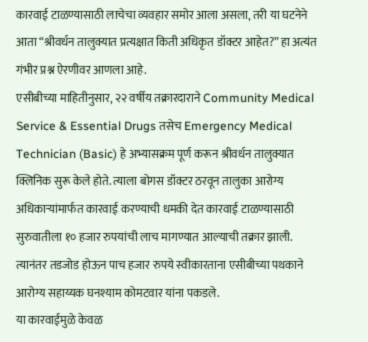कारवाई टाळण्यासाठी लाचेचा व्यवहार समोर आला असला, तरी या घटनेने आता “श्रीवर्धन तालुक्यात प्रत्यक्षात किती अधिकृत डॉक्टर आहेत?” हा अत्यंत गंभीर प्रश्न ऐरणीवर आणला आहे.
एसीबीच्या माहितीनुसार, २२ वर्षीय तक्रारदाराने Community Medical Service & Essential Drugs तसेच Emergency Medical Technician (Basic) हे अभ्यासक्रम पूर्ण करून श्रीवर्धन तालुक्यात क्लिनिक सुरू केले होते. त्याला बोगस डॉक्टर ठरवून तालुका आरोग्य अधिकाऱ्यांमार्फत कारवाई करण्याची धमकी देत कारवाई टाळण्यासाठी सुरुवातीला १० हजार रुपयांची लाच मागण्यात आल्याची तक्रार झाली. त्यानंतर तडजोड होऊन पाच हजार रुपये स्वीकारताना एसीबीच्या पथकाने आरोग्य सहाय्यक घनश्याम कोमटवार यांना पकडले.
या कारवाईमुळे केवळ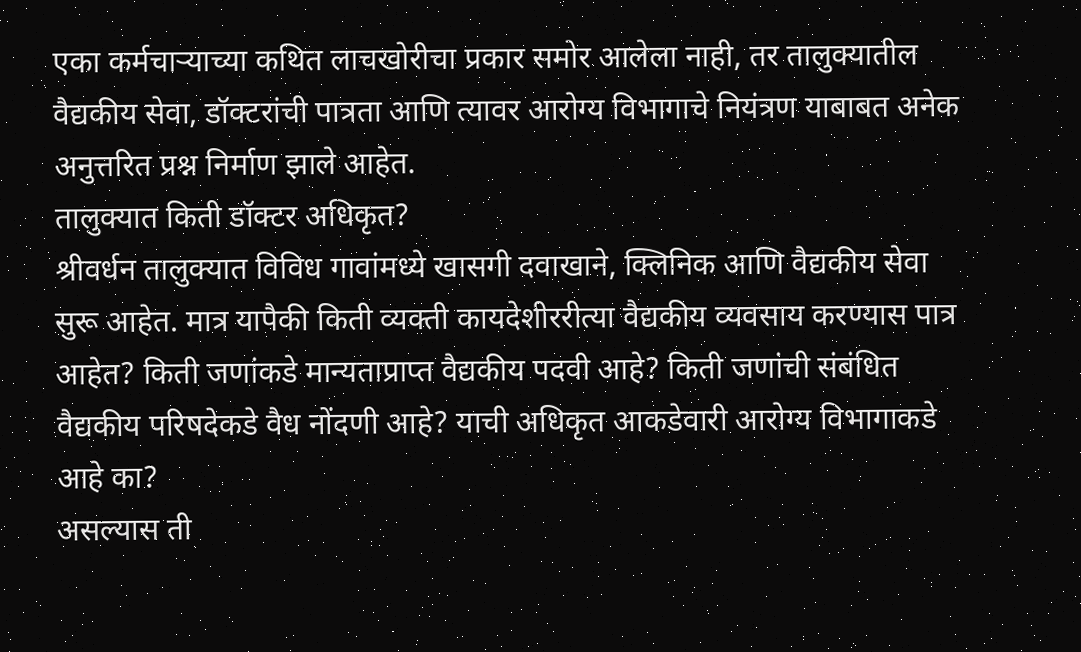एका कर्मचाऱ्याच्या कथित लाचखोरीचा प्रकार समोर आलेला नाही, तर तालुक्यातील वैद्यकीय सेवा, डॉक्टरांची पात्रता आणि त्यावर आरोग्य विभागाचे नियंत्रण याबाबत अनेक अनुत्तरित प्रश्न निर्माण झाले आहेत.
तालुक्यात किती डॉक्टर अधिकृत?
श्रीवर्धन तालुक्यात विविध गावांमध्ये खासगी दवाखाने, क्लिनिक आणि वैद्यकीय सेवा सुरू आहेत. मात्र यापैकी किती व्यक्ती कायदेशीररीत्या वैद्यकीय व्यवसाय करण्यास पात्र आहेत? किती जणांकडे मान्यताप्राप्त वैद्यकीय पदवी आहे? किती जणांची संबंधित वैद्यकीय परिषदेकडे वैध नोंदणी आहे? याची अधिकृत आकडेवारी आरोग्य विभागाकडे आहे का?
असल्यास ती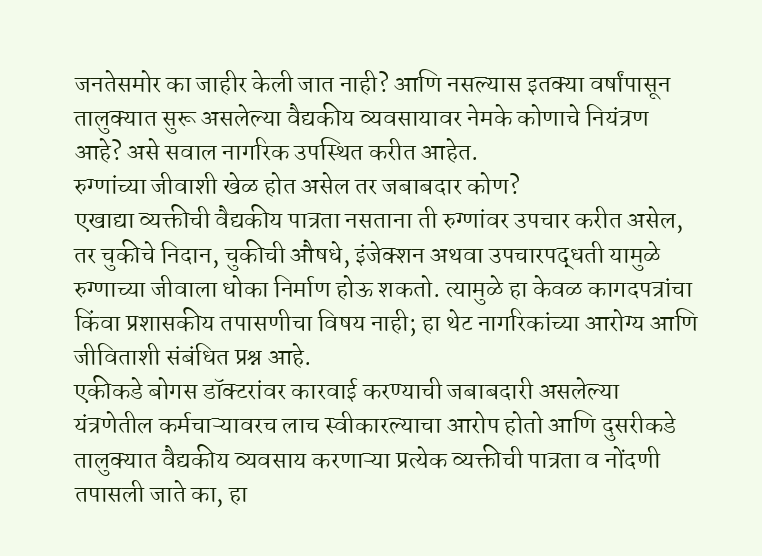जनतेसमोर का जाहीर केली जात नाही? आणि नसल्यास इतक्या वर्षांपासून तालुक्यात सुरू असलेल्या वैद्यकीय व्यवसायावर नेमके कोणाचे नियंत्रण आहे? असे सवाल नागरिक उपस्थित करीत आहेत.
रुग्णांच्या जीवाशी खेळ होत असेल तर जबाबदार कोण?
एखाद्या व्यक्तीची वैद्यकीय पात्रता नसताना ती रुग्णांवर उपचार करीत असेल, तर चुकीचे निदान, चुकीची औषधे, इंजेक्शन अथवा उपचारपद्धती यामुळे रुग्णाच्या जीवाला धोका निर्माण होऊ शकतो. त्यामुळे हा केवळ कागदपत्रांचा किंवा प्रशासकीय तपासणीचा विषय नाही; हा थेट नागरिकांच्या आरोग्य आणि जीविताशी संबंधित प्रश्न आहे.
एकीकडे बोगस डॉक्टरांवर कारवाई करण्याची जबाबदारी असलेल्या यंत्रणेतील कर्मचाऱ्यावरच लाच स्वीकारल्याचा आरोप होतो आणि दुसरीकडे तालुक्यात वैद्यकीय व्यवसाय करणाऱ्या प्रत्येक व्यक्तीची पात्रता व नोंदणी तपासली जाते का, हा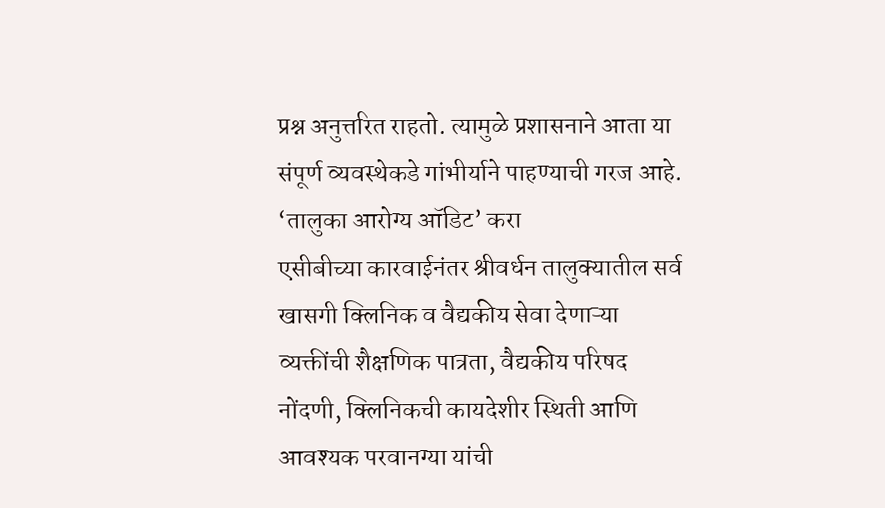प्रश्न अनुत्तरित राहतो. त्यामुळे प्रशासनाने आता या संपूर्ण व्यवस्थेकडे गांभीर्याने पाहण्याची गरज आहे.
‘तालुका आरोग्य ऑडिट’ करा
एसीबीच्या कारवाईनंतर श्रीवर्धन तालुक्यातील सर्व खासगी क्लिनिक व वैद्यकीय सेवा देणाऱ्या व्यक्तींची शैक्षणिक पात्रता, वैद्यकीय परिषद नोंदणी, क्लिनिकची कायदेशीर स्थिती आणि आवश्यक परवानग्या यांची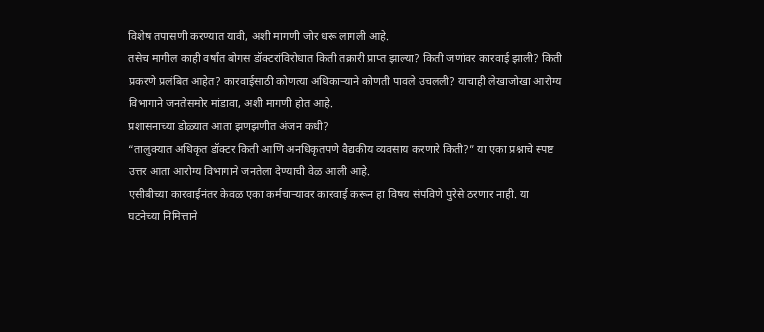विशेष तपासणी करण्यात यावी, अशी मागणी जोर धरू लागली आहे.
तसेच मागील काही वर्षांत बोगस डॉक्टरांविरोधात किती तक्रारी प्राप्त झाल्या? किती जणांवर कारवाई झाली? किती प्रकरणे प्रलंबित आहेत? कारवाईसाठी कोणत्या अधिकाऱ्याने कोणती पावले उचलली? याचाही लेखाजोखा आरोग्य विभागाने जनतेसमोर मांडावा, अशी मागणी होत आहे.
प्रशासनाच्या डोळ्यात आता झणझणीत अंजन कधी?
“तालुक्यात अधिकृत डॉक्टर किती आणि अनधिकृतपणे वैद्यकीय व्यवसाय करणारे किती?” या एका प्रश्नाचे स्पष्ट उत्तर आता आरोग्य विभागाने जनतेला देण्याची वेळ आली आहे.
एसीबीच्या कारवाईनंतर केवळ एका कर्मचाऱ्यावर कारवाई करून हा विषय संपविणे पुरेसे ठरणार नाही. या घटनेच्या निमित्ताने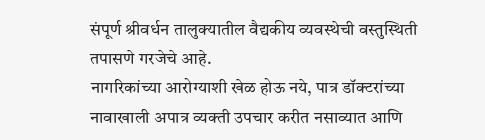संपूर्ण श्रीवर्धन तालुक्यातील वैद्यकीय व्यवस्थेची वस्तुस्थिती तपासणे गरजेचे आहे.
नागरिकांच्या आरोग्याशी खेळ होऊ नये, पात्र डॉक्टरांच्या नावाखाली अपात्र व्यक्ती उपचार करीत नसाव्यात आणि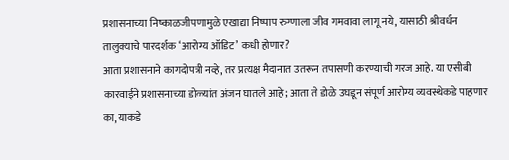प्रशासनाच्या निष्काळजीपणामुळे एखाद्या निष्पाप रुग्णाला जीव गमवावा लागू नये, यासाठी श्रीवर्धन तालुक्याचे पारदर्शक ‘आरोग्य ऑडिट’ कधी होणार?
आता प्रशासनाने कागदोपत्री नव्हे, तर प्रत्यक्ष मैदानात उतरून तपासणी करण्याची गरज आहे. या एसीबी कारवाईने प्रशासनाच्या डोळ्यांत अंजन घातले आहे; आता ते डोळे उघडून संपूर्ण आरोग्य व्यवस्थेकडे पाहणार का, याकडे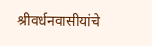श्रीवर्धनवासीयांचे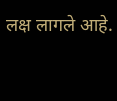लक्ष लागले आहे.